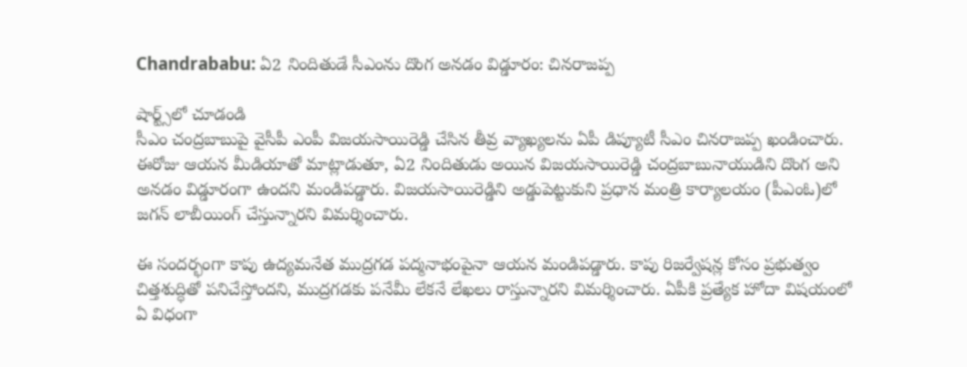Chandrababu: ఏ2 నిందితుడే సీఎంను దొంగ అనడం విడ్డూరం: చినరాజప్ప

షార్ట్స్‌లో చూడండి
సీఎం చంద్రబాబుపై వైసీపీ ఎంపీ విజయసాయిరెడ్డి చేసిన తీవ్ర వ్యాఖ్యలను ఏపీ డిప్యూటీ సీఎం చినరాజప్ప ఖండించారు. ఈరోజు ఆయన మీడియాతో మాట్లాడుతూ, ఏ2 నిందితుడు అయిన విజయసాయిరెడ్డి చంద్రబాబునాయుడిని దొంగ అని అనడం విడ్డూరంగా ఉందని మండిపడ్డారు. విజయసాయిరెడ్డిని అడ్డుపెట్టుకుని ప్రధాన మంత్రి కార్యాలయం (పీఎంఓ)లో జగన్ లాబీయింగ్ చేస్తున్నారని విమర్శించారు.

ఈ సందర్భంగా కాపు ఉద్యమనేత ముద్రగడ పద్మనాభంపైనా ఆయన మండిపడ్డారు. కాపు రిజర్వేషన్ల కోసం ప్రభుత్వం చిత్తశుద్ధితో పనిచేస్తోందని, ముద్రగడకు పనేమీ లేకనే లేఖలు రాస్తున్నారని విమర్శించారు. ఏపీకి ప్రత్యేక హోదా విషయంలో ఏ విధంగా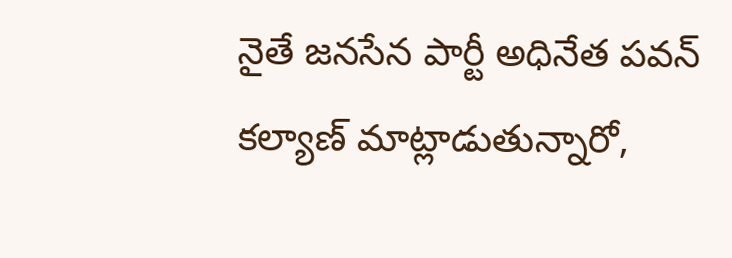నైతే జనసేన పార్టీ అధినేత పవన్ కల్యాణ్ మాట్లాడుతున్నారో,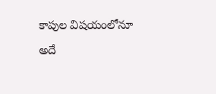కాపుల విషయంలోనూ అదే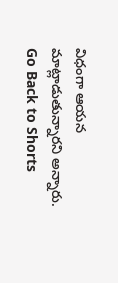విధంగా ఆయన మాట్లాడుతున్నారని అన్నారు.
Go Back to Shorts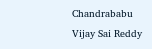Chandrababu
Vijay Sai Reddy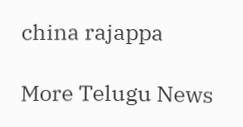china rajappa

More Telugu News